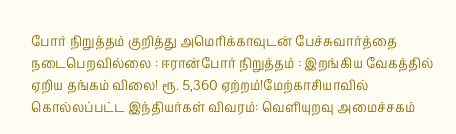போர் நிறுத்தம் குறித்து அமெரிக்காவுடன் பேச்சுவார்த்தை நடைபெறவில்லை : ஈரான்போர் நிறுத்தம் : இறங்கிய வேகத்தில் ஏறிய தங்கம் விலை! ரூ. 5,360 ஏற்றம்!மேற்காசியாவில் கொல்லப்பட்ட இந்தியர்கள் விவரம்: வெளியுறவு அமைச்சகம்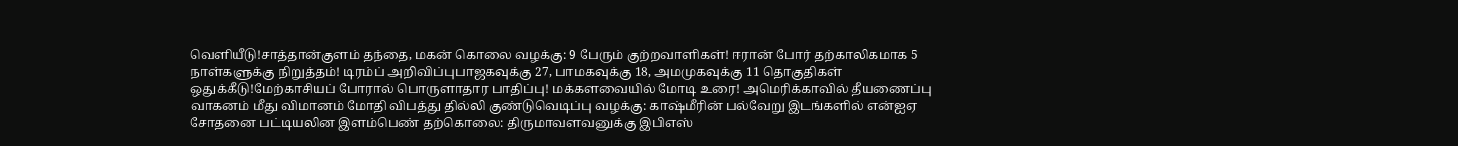வெளியீடு!சாத்தான்குளம் தந்தை, மகன் கொலை வழக்கு: 9 பேரும் குற்றவாளிகள்! ஈரான் போர் தற்காலிகமாக 5 நாள்களுக்கு நிறுத்தம்! டிரம்ப் அறிவிப்புபாஜகவுக்கு 27, பாமகவுக்கு 18, அமமுகவுக்கு 11 தொகுதிகள் ஒதுக்கீடு!மேற்காசியப் போரால் பொருளாதார பாதிப்பு! மக்களவையில் மோடி உரை! அமெரிக்காவில் தீயணைப்பு வாகனம் மீது விமானம் மோதி விபத்து தில்லி குண்டுவெடிப்பு வழக்கு: காஷ்மீரின் பல்வேறு இடங்களில் என்ஐஏ சோதனை பட்டியலின இளம்பெண் தற்கொலை: திருமாவளவனுக்கு இபிஎஸ்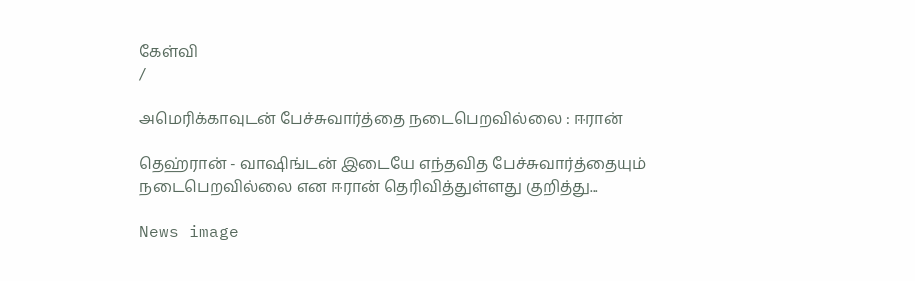கேள்வி
/

அமெரிக்காவுடன் பேச்சுவார்த்தை நடைபெறவில்லை : ஈரான்

தெஹ்ரான் - வாஷிங்டன் இடையே எந்தவித பேச்சுவார்த்தையும் நடைபெறவில்லை என ஈரான் தெரிவித்துள்ளது குறித்து...

News image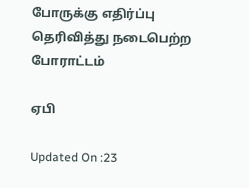போருக்கு எதிர்ப்பு தெரிவித்து நடைபெற்ற போராட்டம்

ஏபி

Updated On :23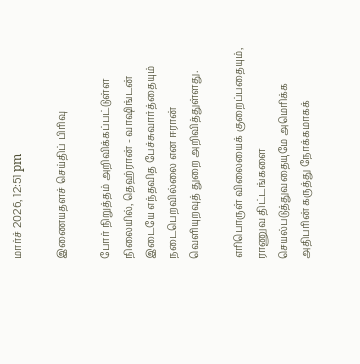மார்ச் 2026, 12:51 pm

இணையதளச் செய்திப் பிரிவு

போர் நிறுத்தம் அறிவிக்கப்பட்டுள்ள நிலையில், தெஹ்ரான் - வாஷிங்டன் இடையே எந்தவித பேச்சுவார்த்தையும் நடைபெறவில்லை என ஈரான் வெளியுறவுத் துறை அறிவித்துள்ளது.

எரிபொருள் விலையைக் குறைப்பதையும், ராணுவ திட்டங்களை செயல்படுத்துவதையுமே அமெரிக்க அதிபரின் கருத்து நோக்கமாகக்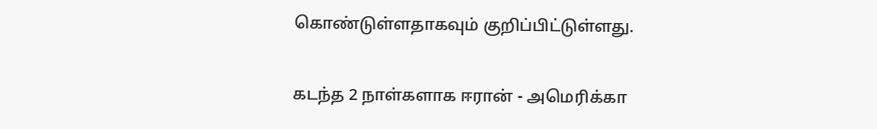கொண்டுள்ளதாகவும் குறிப்பிட்டுள்ளது.

கடந்த 2 நாள்களாக ஈரான் - அமெரிக்கா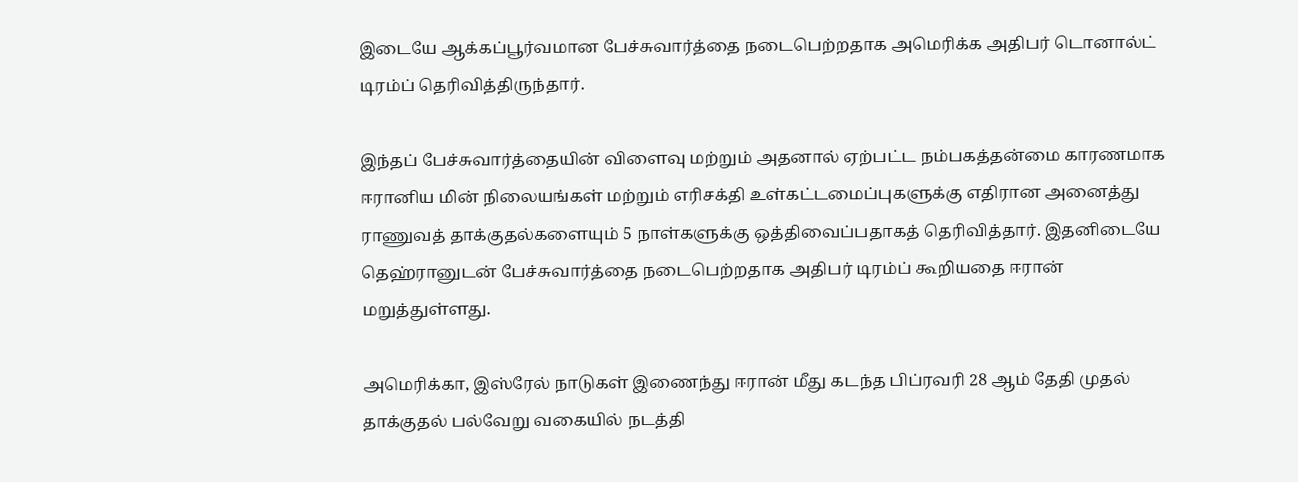இடையே ஆக்கப்பூர்வமான பேச்சுவார்த்தை நடைபெற்றதாக அமெரிக்க அதிபர் டொனால்ட் டிரம்ப் தெரிவித்திருந்தார்.

இந்தப் பேச்சுவார்த்தையின் விளைவு மற்றும் அதனால் ஏற்பட்ட நம்பகத்தன்மை காரணமாக ஈரானிய மின் நிலையங்கள் மற்றும் எரிசக்தி உள்கட்டமைப்புகளுக்கு எதிரான அனைத்து ராணுவத் தாக்குதல்களையும் 5 நாள்களுக்கு ஒத்திவைப்பதாகத் தெரிவித்தார். இதனிடையே தெஹ்ரானுடன் பேச்சுவார்த்தை நடைபெற்றதாக அதிபர் டிரம்ப் கூறியதை ஈரான் மறுத்துள்ளது.

அமெரிக்கா, இஸ்ரேல் நாடுகள் இணைந்து ஈரான் மீது கடந்த பிப்ரவரி 28 ஆம் தேதி முதல் தாக்குதல் பல்வேறு வகையில் நடத்தி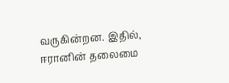வருகின்றன. இதில், ஈரானின் தலைமை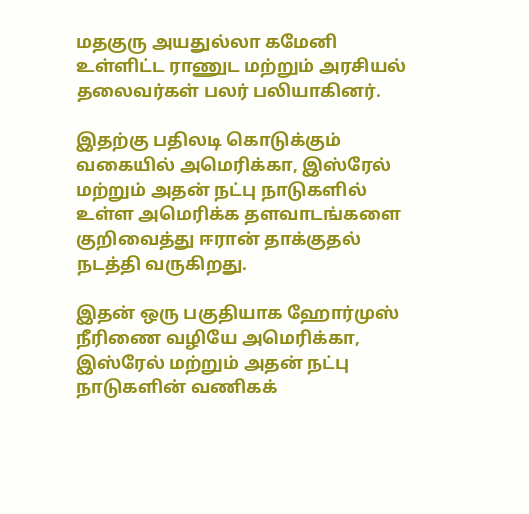மதகுரு அயதுல்லா கமேனி உள்ளிட்ட ராணுட மற்றும் அரசியல் தலைவர்கள் பலர் பலியாகினர்.

இதற்கு பதிலடி கொடுக்கும் வகையில் அமெரிக்கா, இஸ்ரேல் மற்றும் அதன் நட்பு நாடுகளில் உள்ள அமெரிக்க தளவாடங்களை குறிவைத்து ஈரான் தாக்குதல் நடத்தி வருகிறது.

இதன் ஒரு பகுதியாக ஹோர்முஸ் நீரிணை வழியே அமெரிக்கா, இஸ்ரேல் மற்றும் அதன் நட்பு நாடுகளின் வணிகக்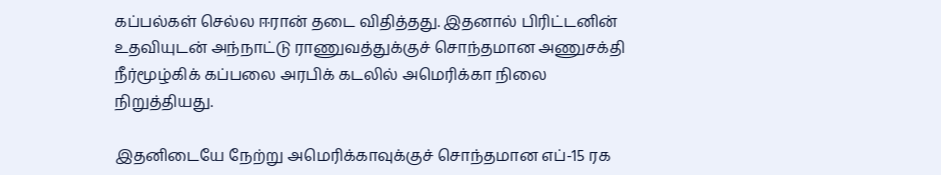கப்பல்கள் செல்ல ஈரான் தடை விதித்தது. இதனால் பிரிட்டனின் உதவியுடன் அந்நாட்டு ராணுவத்துக்குச் சொந்தமான அணுசக்தி நீர்மூழ்கிக் கப்பலை அரபிக் கடலில் அமெரிக்கா நிலை நிறுத்தியது.

இதனிடையே நேற்று அமெரிக்காவுக்குச் சொந்தமான எப்-15 ரக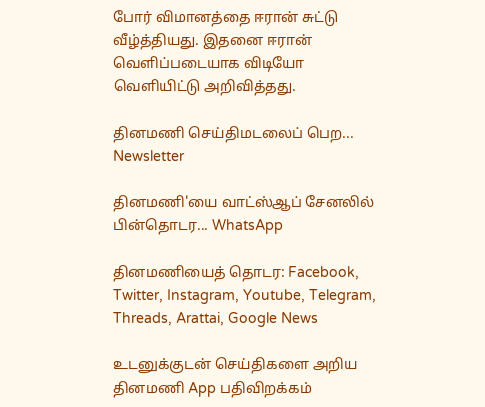போர் விமானத்தை ஈரான் சுட்டு வீழ்த்தியது. இதனை ஈரான் வெளிப்படையாக விடியோ வெளியிட்டு அறிவித்தது.

தினமணி செய்திமடலைப் பெற... Newsletter

தினமணி'யை வாட்ஸ்ஆப் சேனலில் பின்தொடர... WhatsApp

தினமணியைத் தொடர: Facebook, Twitter, Instagram, Youtube, Telegram, Threads, Arattai, Google News

உடனுக்குடன் செய்திகளை அறிய தினமணி App பதிவிறக்கம்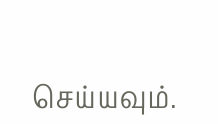செய்யவும்.